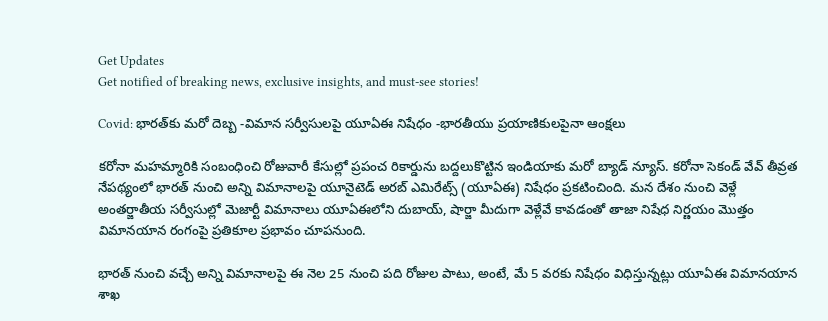Get Updates
Get notified of breaking news, exclusive insights, and must-see stories!

Covid: భారత్‌కు మరో దెబ్బ -విమాన సర్వీసులపై యూఏఈ నిషేధం -భారతీయు ప్రయాణికులపైనా ఆంక్షలు

కరోనా మహమ్మారికి సంబంధించి రోజువారీ కేసుల్లో ప్రపంచ రికార్డును బద్దలుకొట్టిన ఇండియాకు మరో బ్యాడ్ న్యూస్. క‌రోనా సెకండ్ వేవ్ తీవ్ర‌త నేప‌థ్యంలో భార‌త్ నుంచి అన్ని విమానాల‌పై యూనైటెడ్ అర‌బ్ ఎమిరేట్స్ (యూఏఈ) నిషేధం ప్రకటించింది. మన దేశం నుంచి వెళ్లే అంతర్జాతీయ సర్వీసుల్లో మెజార్టీ విమానాలు యూఏఈలోని దుబాయ్, షార్జా మీదుగా వెళ్లేవే కావడంతో తాజా నిషేధ నిర్ణయం మొత్తం విమానయాన రంగంపై ప్రతికూల ప్రభావం చూపనుంది.

భారత్ నుంచి వచ్చే అన్ని విమానాలపై ఈ నెల 25 నుంచి ప‌ది రోజుల పాటు, అంటే, మే 5 వరకు నిషేధం విధిస్తున్న‌ట్లు యూఏఈ విమానయాన శాఖ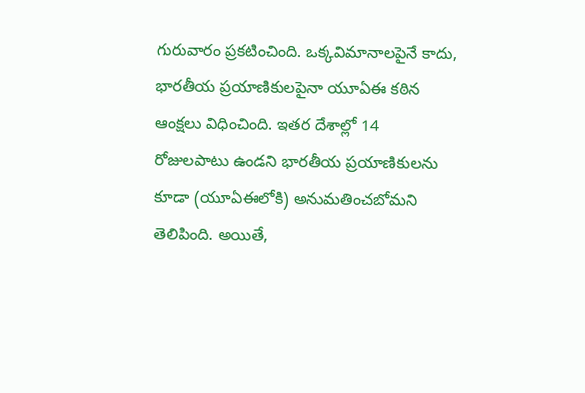గురువారం ప్ర‌క‌టించింది. ఒక్కవిమానాలపైనే కాదు, భారతీయ ప్రయాణికులపైనా యూఏఈ కఠిన ఆంక్షలు విధించింది. ఇత‌ర దేశాల్లో 14 రోజుల‌పాటు ఉండ‌ని భార‌తీయ ప్ర‌యాణికుల‌ను కూడా (యూఏఈలోకి) అనుమ‌తించ‌బోమ‌ని తెలిపింది. అయితే,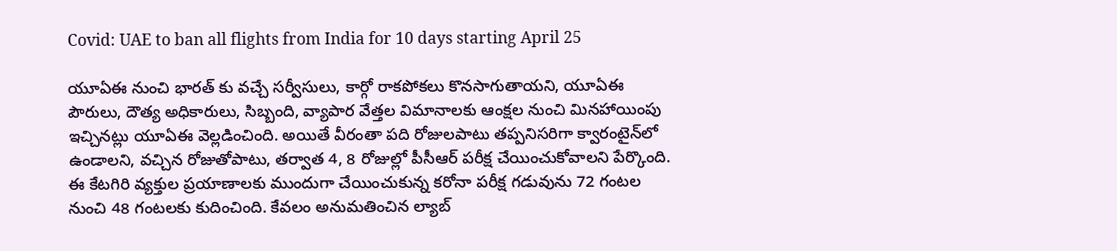Covid: UAE to ban all flights from India for 10 days starting April 25

యూఏఈ నుంచి భారత్ కు వచ్చే సర్వీసులు, కార్గో రాక‌పోక‌లు కొన‌సాగుతాయ‌ని, యూఏఈ పౌరులు, దౌత్య అధికారులు, సిబ్బంది, వ్యాపార వేత్త‌ల విమానాల‌కు ఆంక్ష‌ల నుంచి మిన‌హాయింపు ఇచ్చిన‌ట్లు యూఏఈ వెల్ల‌డించింది. అయితే వీరంతా ప‌ది రోజుల‌పాటు త‌ప్ప‌నిస‌రిగా క్వారంటైన్‌లో ఉండాల‌ని, వ‌చ్చిన రోజుతోపాటు, త‌ర్వాత 4, 8 రోజుల్లో పీసీఆర్ ప‌రీక్ష చేయించుకోవాల‌ని పేర్కొంది. ఈ కేట‌గిరి వ్య‌క్తుల ప్ర‌యాణాల‌కు ముందుగా చేయించుకున్న క‌రోనా ప‌రీక్ష గ‌డువును 72 గంట‌ల నుంచి 48 గంట‌ల‌కు కుదించింది. కేవ‌లం అనుమ‌తించిన ల్యాబ్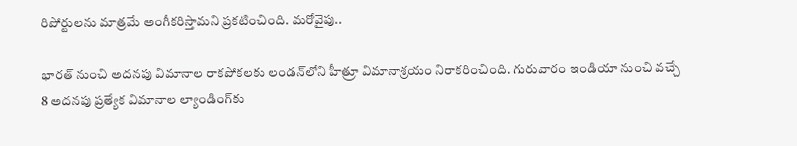రిపోర్టుల‌ను మాత్ర‌మే అంగీక‌రిస్తామ‌ని ప్ర‌క‌టించింది. మరోవైపు..

భారత్ నుంచి అదనపు విమానాల రాకపోకలకు లండన్‌లోని హీత్రూ విమానాశ్రయం నిరాకరించింది. గురువారం ఇండియా నుంచి వచ్చే 8 అదనపు ప్రత్యేక విమానాల ల్యాండింగ్‌కు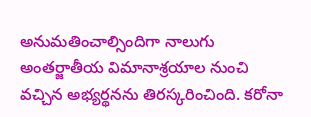అనుమతించాల్సిందిగా నాలుగు అంతర్జాతీయ విమానాశ్రయాల నుంచి వచ్చిన అభ్యర్థనను తిరస్కరించింది. కరోనా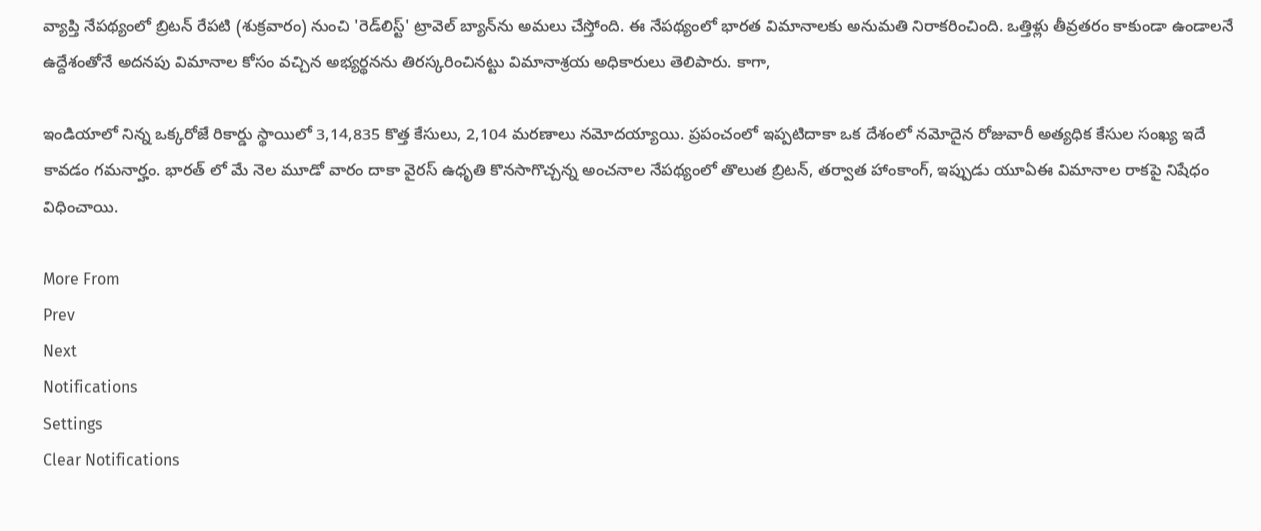వ్యాప్తి నేపథ్యంలో బ్రిటన్ రేపటి (శుక్రవారం) నుంచి 'రెడ్‌లిస్ట్' ట్రావెల్ బ్యాన్‌ను అమలు చేస్తోంది. ఈ నేపథ్యంలో భారత విమానాలకు అనుమతి నిరాకరించింది. ఒత్తిళ్లు తీవ్రతరం కాకుండా ఉండాలనే ఉద్దేశంతోనే అదనపు విమానాల కోసం వచ్చిన అభ్యర్థనను తిరస్కరించినట్టు విమానాశ్రయ అధికారులు తెలిపారు. కాగా,

ఇండియాలో నిన్న ఒక్కరోజే రికార్డు స్థాయిలో 3,14,835 కొత్త కేసులు, 2,104 మరణాలు నమోదయ్యాయి. ప్రపంచంలో ఇప్పటిదాకా ఒక దేశంలో నమోదైన రోజువారీ అత్యధిక కేసుల సంఖ్య ఇదే కావడం గమనార్హం. భారత్ లో మే నెల మూడో వారం దాకా వైరస్ ఉధృతి కొనసాగొచ్చన్న అంచనాల నేపథ్యంలో తొలుత బ్రిటన్, తర్వాత హాంకాంగ్, ఇప్పుడు యూఏఈ విమానాల రాకపై నిషేధం విధించాయి.

More From
Prev
Next
Notifications
Settings
Clear Notifications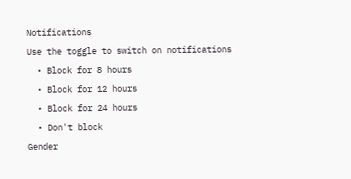Notifications
Use the toggle to switch on notifications
  • Block for 8 hours
  • Block for 12 hours
  • Block for 24 hours
  • Don't block
Gender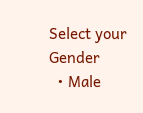Select your Gender
  • Male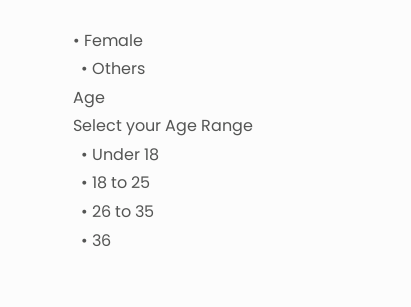• Female
  • Others
Age
Select your Age Range
  • Under 18
  • 18 to 25
  • 26 to 35
  • 36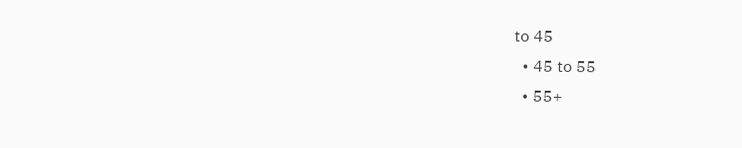to 45
  • 45 to 55
  • 55+